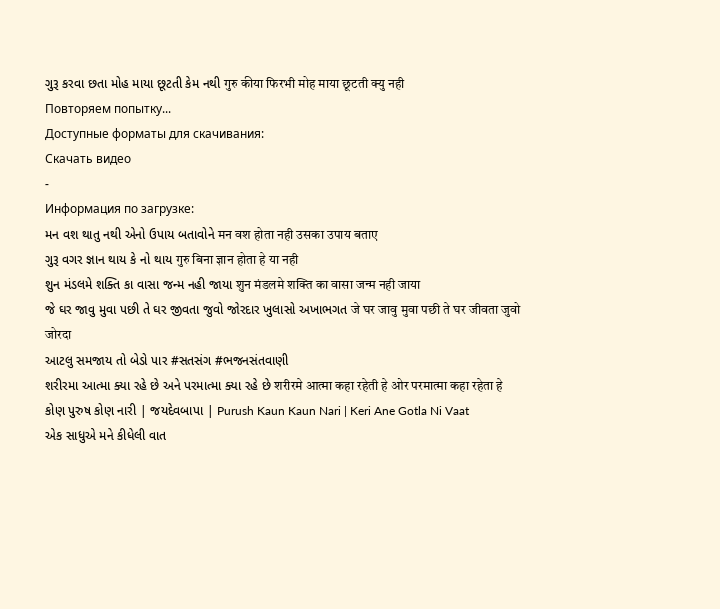ગુરૂ કરવા છતા મોહ માયા છૂટતી કેમ નથી गुरु कीया फिरभी मोह माया छूटती क्यु नही
Повторяем попытку...
Доступные форматы для скачивания:
Скачать видео
-
Информация по загрузке:
મન વશ થાતુ નથી એનો ઉપાય બતાવોને मन वश होता नही उसका उपाय बताए
ગુરૂ વગર જ્ઞાન થાય કે નો થાય गुरु बिना ज्ञान होता हे या नही
શુન મંડલમે શક્તિ કા વાસા જન્મ નહી જાયા शुन मंडलमे शक्ति का वासा जन्म नही जाया
જે ઘર જાવુ મુવા પછી તે ઘર જીવતા જુવો જોરદાર ખુલાસો અખાભગત जे घर जावु मुवा पछी ते घर जीवता जुवो जोरदा
આટલુ સમજાય તો બેડો પાર #સતસંગ #ભજનસંતવાણી
શરીરમા આત્મા ક્યા રહે છે અને પરમાત્મા ક્યા રહે છે शरीरमे आत्मा कहा रहेती हे ओर परमात्मा कहा रहेता हे
કોણ પુરુષ કોણ નારી | જયદેવબાપા | Purush Kaun Kaun Nari | Keri Ane Gotla Ni Vaat
એક સાધુએ મને કીધેલી વાત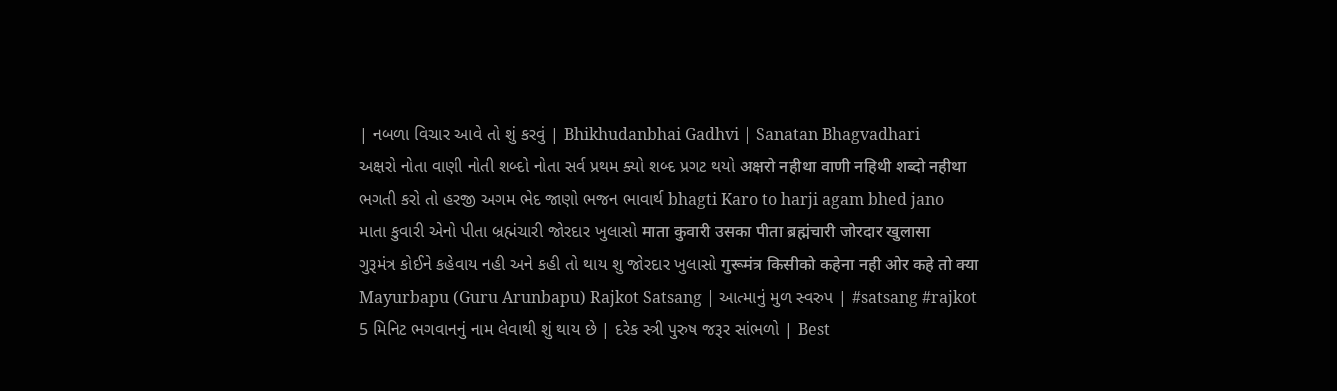| નબળા વિચાર આવે તો શું કરવું | Bhikhudanbhai Gadhvi | Sanatan Bhagvadhari
અક્ષરો નોતા વાણી નોતી શબ્દો નોતા સર્વ પ્રથમ ક્યો શબ્દ પ્રગટ થયો अक्षरो नहीथा वाणी नहिथी शब्दो नहीथा
ભગતી કરો તો હરજી અગમ ભેદ જાણો ભજન ભાવાર્થ bhagti Karo to harji agam bhed jano
માતા કુવારી એનો પીતા બ્રહ્મંચારી જોરદાર ખુલાસો माता कुवारी उसका पीता ब्रह्मंचारी जोरदार खुलासा
ગુરૂમંત્ર કોઈને કહેવાય નહી અને કહી તો થાય શુ જોરદાર ખુલાસો गुरूमंत्र किसीको कहेना नही ओर कहे तो क्या
Mayurbapu (Guru Arunbapu) Rajkot Satsang | આત્માનું મુળ સ્વરુપ | #satsang #rajkot
5 મિનિટ ભગવાનનું નામ લેવાથી શું થાય છે | દરેક સ્ત્રી પુરુષ જરૂર સાંભળો | Best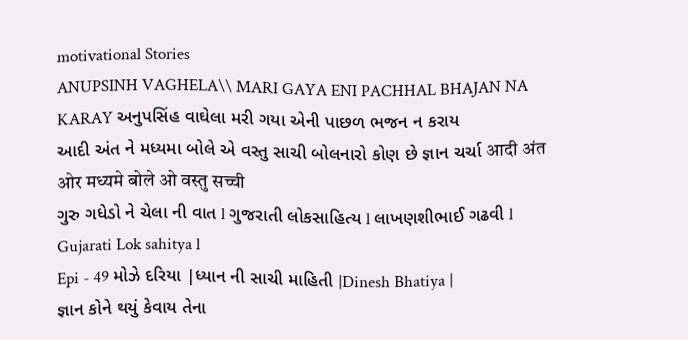motivational Stories
ANUPSINH VAGHELA\\ MARI GAYA ENI PACHHAL BHAJAN NA KARAY અનુપસિંહ વાઘેલા મરી ગયા એની પાછળ ભજન ન કરાય
આદી અંત ને મધ્યમા બોલે એ વસ્તુ સાચી બોલનારો કોણ છે જ્ઞાન ચર્ચા आदी अंत ओर मध्यमे बोले ओ वस्तु सच्ची
ગુરુ ગધેડો ને ચેલા ની વાત l ગુજરાતી લોકસાહિત્ય l લાખણશીભાઈ ગઢવી l Gujarati Lok sahitya l
Epi - 49 મોઝે દરિયા |ધ્યાન ની સાચી માહિતી |Dinesh Bhatiya |
જ્ઞાન કોને થયું કેવાય તેના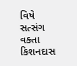વિષે સત્સંગ વક્તા કિશનદાસ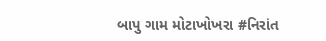બાપુ ગામ મોટાખોખરા #નિરાંત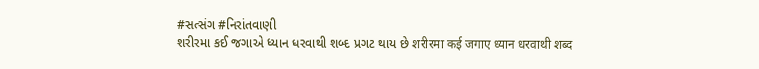#સત્સંગ #નિરાંતવાણી
શરીરમા કઈ જગાએ ધ્યાન ધરવાથી શબ્દ પ્રગટ થાય છે शरीरमा कई जगाए ध्यान धरवाथी शब्द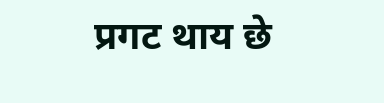प्रगट थाय छे